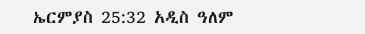ኤርምያስ 25:32 አዲስ ዓለም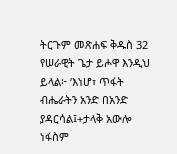ትርጉም መጽሐፍ ቅዱስ 32 የሠራዊት ጌታ ይሖዋ እንዲህ ይላል፦ ‘እነሆ፣ ጥፋት ብሔራትን አንድ በአንድ ያዳርሳል፤+ታላቅ አውሎ ነፋስም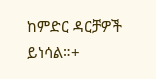ከምድር ዳርቻዎች ይነሳል።+